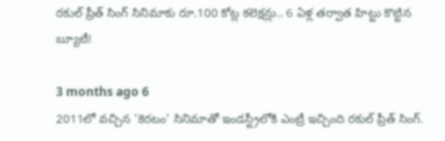రకుల్ ప్రీత్ సింగ్ సినిమాకు రూ.100 కోట్ల కలెక్షన్లు.. 6 ఏళ్ల తర్వాత హిట్టు కొట్టిన బ్యూటీ!

3 months ago 6
2011లో వచ్చిన 'కెరటం' సినిమాతో ఇండస్ట్రీలోకి ఎంట్రీ ఇచ్చింది రకుల్ ప్రీత్ సింగ్.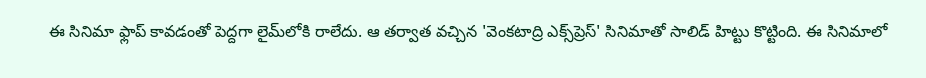ఈ సినిమా ఫ్లాప్ కావడంతో పెద్దగా లైమ్‌లోకి రాలేదు. ఆ తర్వాత వచ్చిన 'వెంకటాద్రి ఎక్స్‌ప్రెస్' సినిమాతో సాలిడ్ హిట్టు కొట్టింది. ఈ సినిమాలో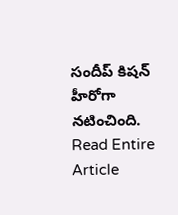సందీప్ కిషన్ హీరోగా నటించింది.
Read Entire Article